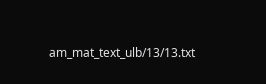am_mat_text_ulb/13/13.txt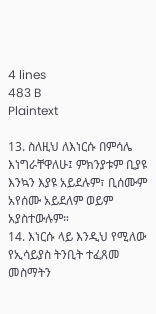4 lines
483 B
Plaintext

13. ስለዚህ ለእነርሱ በምሳሌ እነግራቸዋለሁ፤ ምክንያቱም ቢያዩ እንኳን እያዩ አይደሉም፣ ቢሰሙም አየሰሙ አይደለም ወይም አያስተውሉም።
14. እነርሱ ላይ እንዲህ የሚለው የኢሳይያስ ትንቢት ተፈጸመ
መስማትን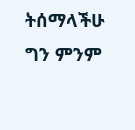ትሰማላችሁ ግን ምንም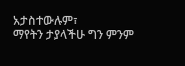አታስተውሉም፣
ማየትን ታያላችሁ ግን ምንም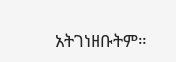አትገነዘቡትም።